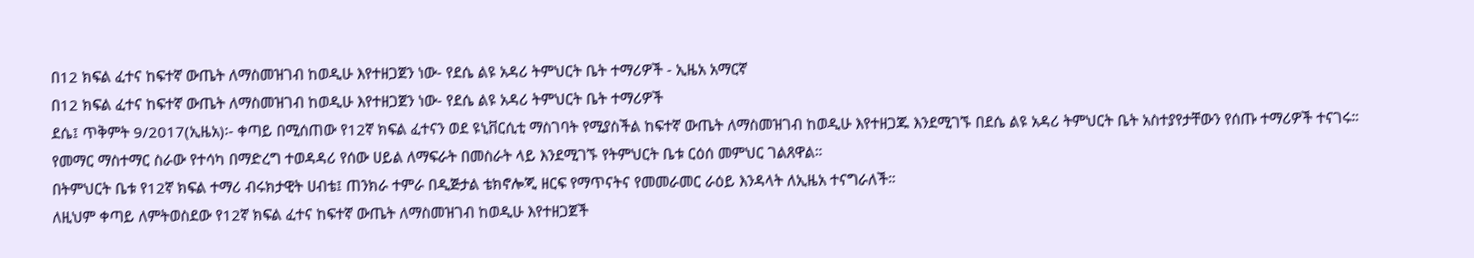በ12 ክፍል ፈተና ከፍተኛ ውጤት ለማስመዝገብ ከወዲሁ እየተዘጋጀን ነው- የደሴ ልዩ አዳሪ ትምህርት ቤት ተማሪዎች - ኢዜአ አማርኛ
በ12 ክፍል ፈተና ከፍተኛ ውጤት ለማስመዝገብ ከወዲሁ እየተዘጋጀን ነው- የደሴ ልዩ አዳሪ ትምህርት ቤት ተማሪዎች
ደሴ፤ ጥቅምት 9/2017(ኢዜአ)፡- ቀጣይ በሚሰጠው የ12ኛ ክፍል ፈተናን ወደ ዩኒቨርሲቲ ማስገባት የሚያስችል ከፍተኛ ውጤት ለማስመዝገብ ከወዲሁ እየተዘጋጁ እንደሚገኙ በደሴ ልዩ አዳሪ ትምህርት ቤት አስተያየታቸውን የሰጡ ተማሪዎች ተናገሩ።
የመማር ማስተማር ስራው የተሳካ በማድረግ ተወዳዳሪ የሰው ሀይል ለማፍራት በመስራት ላይ እንደሚገኙ የትምህርት ቤቱ ርዕሰ መምህር ገልጸዋል።
በትምህርት ቤቱ የ12ኛ ክፍል ተማሪ ብሩክታዊት ሀብቴ፤ ጠንክራ ተምራ በዲጅታል ቴክኖሎጂ ዘርፍ የማጥናትና የመመራመር ራዕይ እንዳላት ለኢዜአ ተናግራለች።
ለዚህም ቀጣይ ለምትወስደው የ12ኛ ክፍል ፈተና ከፍተኛ ውጤት ለማስመዝገብ ከወዲሁ እየተዘጋጀች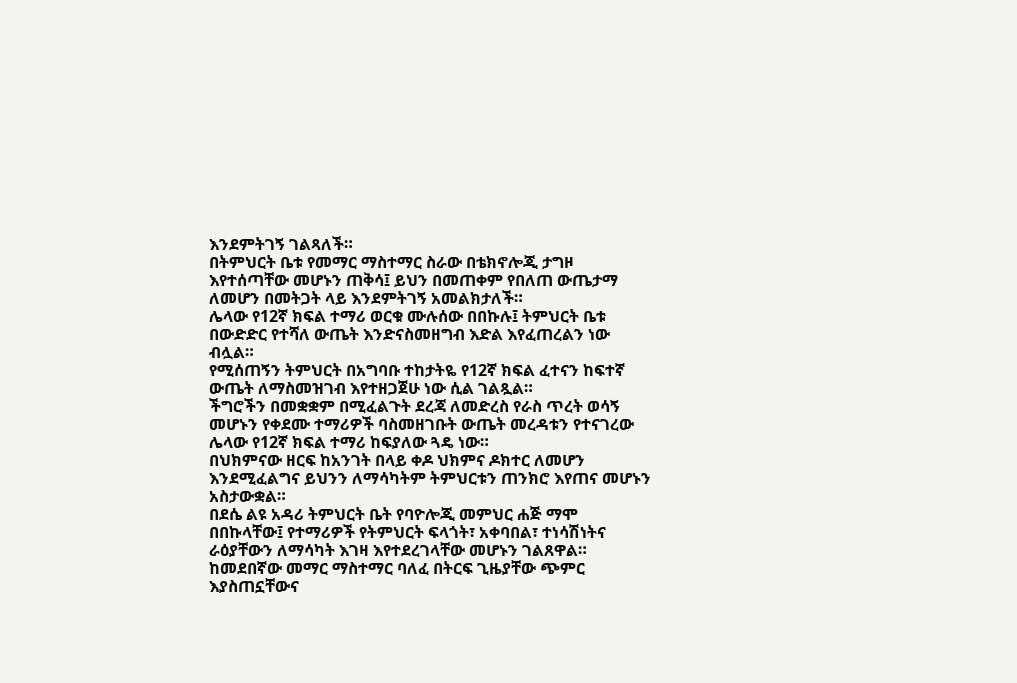እንደምትገኝ ገልጻለች።
በትምህርት ቤቱ የመማር ማስተማር ስራው በቴክኖሎጂ ታግዞ እየተሰጣቸው መሆኑን ጠቅሳ፤ ይህን በመጠቀም የበለጠ ውጤታማ ለመሆን በመትጋት ላይ እንደምትገኝ አመልክታለች።
ሌላው የ12ኛ ክፍል ተማሪ ወርቁ ሙሉሰው በበኩሉ፤ ትምህርት ቤቱ በውድድር የተሻለ ውጤት እንድናስመዘግብ እድል እየፈጠረልን ነው ብሏል።
የሚሰጠኝን ትምህርት በአግባቡ ተከታትዬ የ12ኛ ክፍል ፈተናን ከፍተኛ ውጤት ለማስመዝገብ እየተዘጋጀሁ ነው ሲል ገልጿል።
ችግሮችን በመቋቋም በሚፈልጉት ደረጃ ለመድረስ የራስ ጥረት ወሳኝ መሆኑን የቀደሙ ተማሪዎች ባስመዘገቡት ውጤት መረዳቱን የተናገረው ሌላው የ12ኛ ክፍል ተማሪ ከፍያለው ጓዴ ነው።
በህክምናው ዘርፍ ከአንገት በላይ ቀዶ ህክምና ዶክተር ለመሆን እንደሚፈልግና ይህንን ለማሳካትም ትምህርቱን ጠንክሮ እየጠና መሆኑን አስታውቋል።
በደሴ ልዩ አዳሪ ትምህርት ቤት የባዮሎጂ መምህር ሐጅ ማሞ በበኩላቸው፤ የተማሪዎች የትምህርት ፍላጎት፣ አቀባበል፣ ተነሳሽነትና ራዕያቸውን ለማሳካት እገዛ እየተደረገላቸው መሆኑን ገልጸዋል።
ከመደበኛው መማር ማስተማር ባለፈ በትርፍ ጊዜያቸው ጭምር እያስጠኗቸውና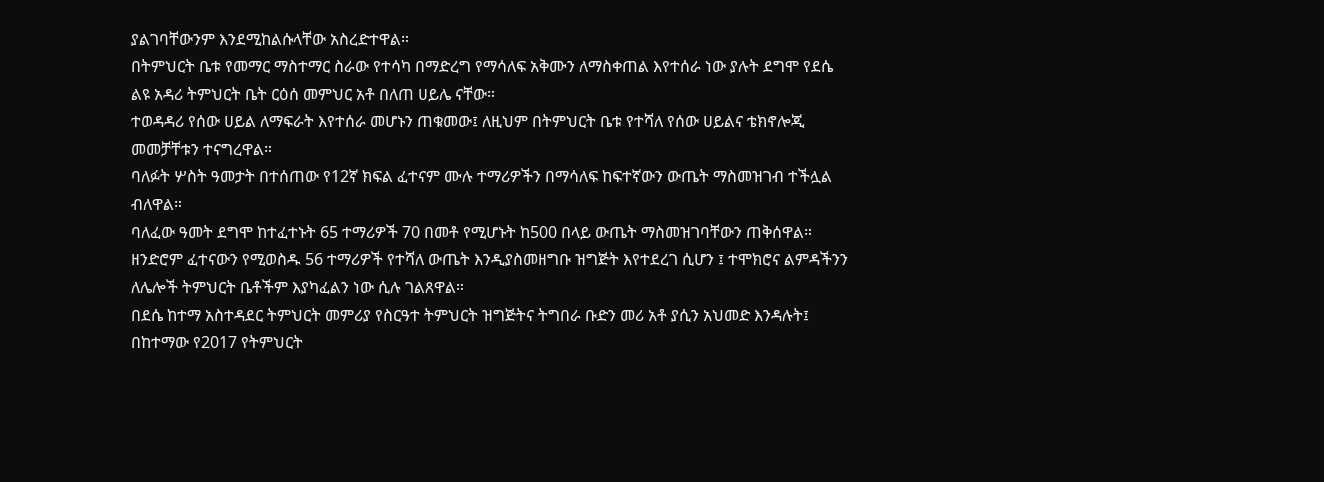ያልገባቸውንም እንደሚከልሱላቸው አስረድተዋል።
በትምህርት ቤቱ የመማር ማስተማር ስራው የተሳካ በማድረግ የማሳለፍ አቅሙን ለማስቀጠል እየተሰራ ነው ያሉት ደግሞ የደሴ ልዩ አዳሪ ትምህርት ቤት ርዕሰ መምህር አቶ በለጠ ሀይሌ ናቸው።
ተወዳዳሪ የሰው ሀይል ለማፍራት እየተሰራ መሆኑን ጠቁመው፤ ለዚህም በትምህርት ቤቱ የተሻለ የሰው ሀይልና ቴክኖሎጂ መመቻቸቱን ተናግረዋል።
ባለፉት ሦስት ዓመታት በተሰጠው የ12ኛ ክፍል ፈተናም ሙሉ ተማሪዎችን በማሳለፍ ከፍተኛውን ውጤት ማስመዝገብ ተችሏል ብለዋል።
ባለፈው ዓመት ደግሞ ከተፈተኑት 65 ተማሪዎች 70 በመቶ የሚሆኑት ከ500 በላይ ውጤት ማስመዝገባቸውን ጠቅሰዋል።
ዘንድሮም ፈተናውን የሚወስዱ 56 ተማሪዎች የተሻለ ውጤት እንዲያስመዘግቡ ዝግጅት እየተደረገ ሲሆን ፤ ተሞክሮና ልምዳችንን ለሌሎች ትምህርት ቤቶችም እያካፈልን ነው ሲሉ ገልጸዋል።
በደሴ ከተማ አስተዳደር ትምህርት መምሪያ የስርዓተ ትምህርት ዝግጅትና ትግበራ ቡድን መሪ አቶ ያሲን አህመድ እንዳሉት፤ በከተማው የ2017 የትምህርት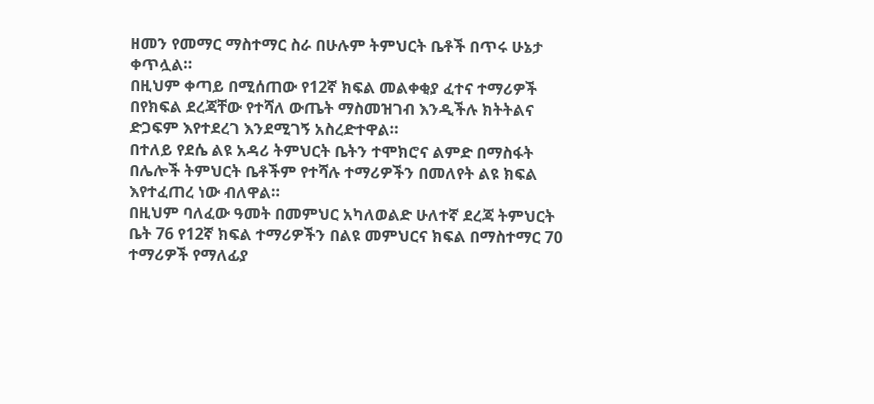ዘመን የመማር ማስተማር ስራ በሁሉም ትምህርት ቤቶች በጥሩ ሁኔታ ቀጥሏል።
በዚህም ቀጣይ በሚሰጠው የ12ኛ ክፍል መልቀቂያ ፈተና ተማሪዎች በየክፍል ደረጃቸው የተሻለ ውጤት ማስመዝገብ እንዲችሉ ክትትልና ድጋፍም እየተደረገ እንደሚገኝ አስረድተዋል።
በተለይ የደሴ ልዩ አዳሪ ትምህርት ቤትን ተሞክሮና ልምድ በማስፋት በሌሎች ትምህርት ቤቶችም የተሻሉ ተማሪዎችን በመለየት ልዩ ክፍል እየተፈጠረ ነው ብለዋል።
በዚህም ባለፈው ዓመት በመምህር አካለወልድ ሁለተኛ ደረጃ ትምህርት ቤት 76 የ12ኛ ክፍል ተማሪዎችን በልዩ መምህርና ክፍል በማስተማር 70 ተማሪዎች የማለፊያ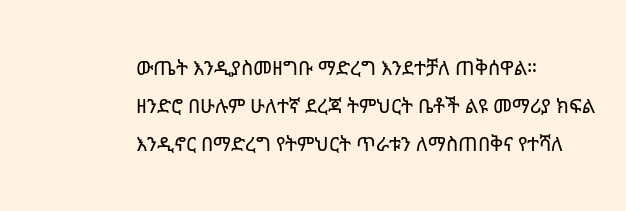ውጤት እንዲያስመዘግቡ ማድረግ እንደተቻለ ጠቅሰዋል።
ዘንድሮ በሁሉም ሁለተኛ ደረጃ ትምህርት ቤቶች ልዩ መማሪያ ክፍል እንዲኖር በማድረግ የትምህርት ጥራቱን ለማስጠበቅና የተሻለ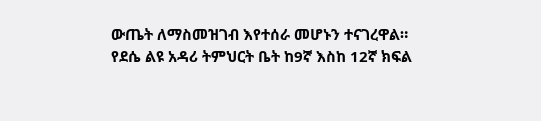ውጤት ለማስመዝገብ እየተሰራ መሆኑን ተናገረዋል።
የደሴ ልዩ አዳሪ ትምህርት ቤት ከ9ኛ እስከ 12ኛ ክፍል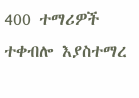400 ተማሪዎች ተቀብሎ እያስተማረ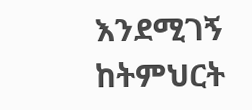እንደሚገኝ ከትምህርት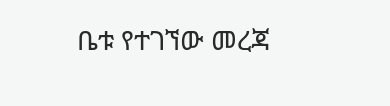ቤቱ የተገኘው መረጃ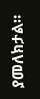ያመለክታል።